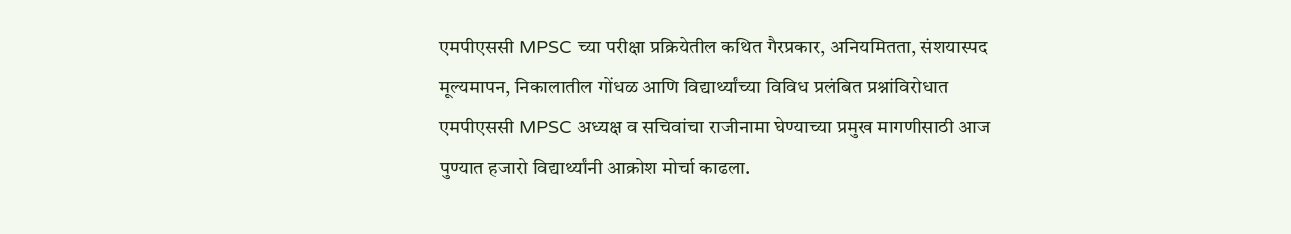एमपीएससी MPSC च्या परीक्षा प्रक्रियेतील कथित गैरप्रकार, अनियमितता, संशयास्पद मूल्यमापन, निकालातील गोंधळ आणि विद्यार्थ्यांच्या विविध प्रलंबित प्रश्नांविरोधात एमपीएससी MPSC अध्यक्ष व सचिवांचा राजीनामा घेण्याच्या प्रमुख मागणीसाठी आज पुण्यात हजारो विद्यार्थ्यांनी आक्रोश मोर्चा काढला.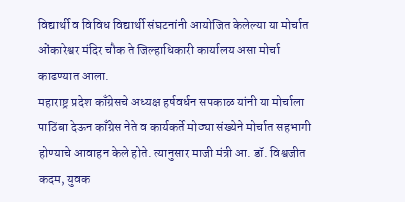विद्यार्थी व विविध विद्यार्थी संघटनांनी आयोजित केलेल्या या मोर्चात ओंकारेश्वर मंदिर चौक ते जिल्हाधिकारी कार्यालय असा मोर्चा काढण्यात आला.
महाराष्ट्र प्रदेश काँग्रेसचे अध्यक्ष हर्षवर्धन सपकाळ यांनी या मोर्चाला पाठिंबा देऊन काँग्रेस नेते व कार्यकर्ते मोठ्या संख्येने मोर्चात सहभागी होण्याचे आवाहन केले होते. त्यानुसार माजी मंत्री आ. डॉ. विश्वजीत कदम, युवक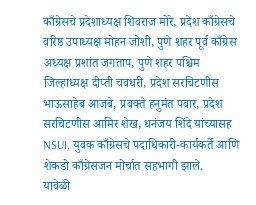काँग्रेसचे प्रदेशाध्यक्ष शिवराज मोरे, प्रदेश काँग्रेसचे वरिष्ठ उपाध्यक्ष मोहन जोशी, पुणे शहर पूर्व काँग्रेस अध्यक्ष प्रशांत जगताप, पुणे शहर पश्चिम जिल्हाध्यक्ष दीप्ती चवधरी, प्रदेश सरचिटणीस भाऊसाहेब आजबे, प्रवक्ते हनुमंत पवार, प्रदेश सरचिटणीस आमिर शेख, धनंजय शिंदे यांच्यासह NSUI, युवक काँग्रेसचे पदाधिकारी-कार्यकर्ते आणि शेकडो काँग्रेसजन मोर्चात सहभागी झाले.
यावेळी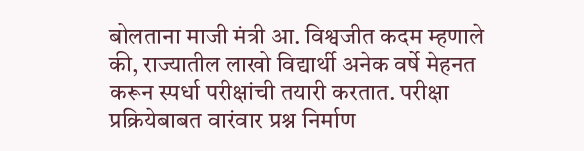बोलताना माजी मंत्री आ. विश्वजीत कदम म्हणाले की, राज्यातील लाखो विद्यार्थी अनेक वर्षे मेहनत करून स्पर्धा परीक्षांची तयारी करतात. परीक्षा प्रक्रियेबाबत वारंवार प्रश्न निर्माण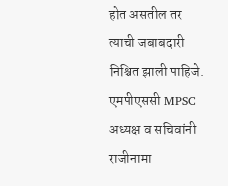होत असतील तर त्याची जबाबदारी निश्चित झाली पाहिजे. एमपीएससी MPSC अध्यक्ष व सचिवांनी राजीनामा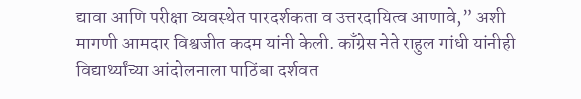द्यावा आणि परीक्षा व्यवस्थेत पारदर्शकता व उत्तरदायित्व आणावे,” अशी मागणी आमदार विश्वजीत कदम यांनी केली. काँग्रेस नेते राहुल गांधी यांनीही विद्यार्थ्यांच्या आंदोलनाला पाठिंबा दर्शवत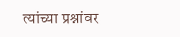त्यांच्या प्रश्नांवर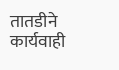तातडीने कार्यवाही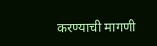करण्याची मागणी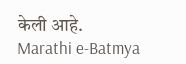केली आहे.
Marathi e-Batmya